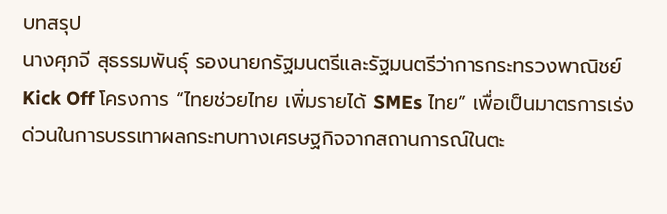บทสรุป
นางศุภจี สุธรรมพันธุ์ รองนายกรัฐมนตรีและรัฐมนตรีว่าการกระทรวงพาณิชย์ Kick Off โครงการ “ไทยช่วยไทย เพิ่มรายได้ SMEs ไทย” เพื่อเป็นมาตรการเร่งด่วนในการบรรเทาผลกระทบทางเศรษฐกิจจากสถานการณ์ในตะ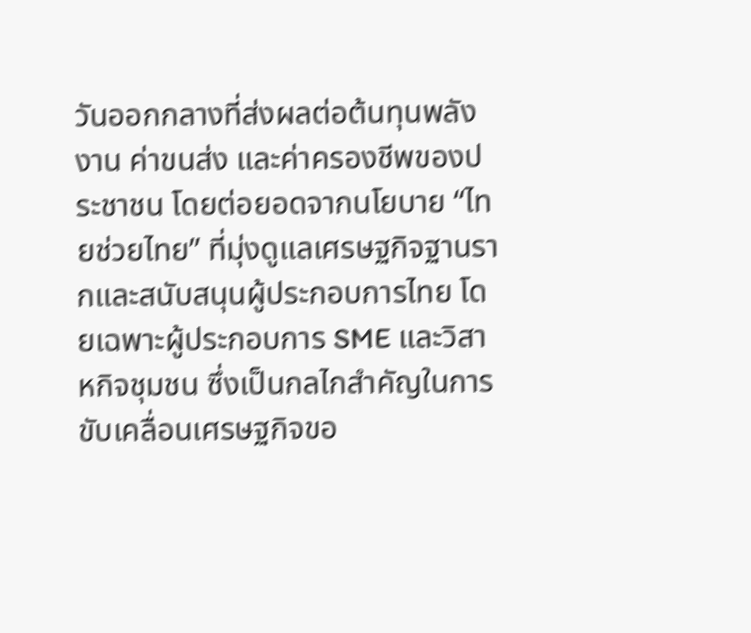วันออกกลางที่ส่งผลต่อต้นทุนพลังงาน ค่าขนส่ง และค่าครองชีพของประชาชน โดยต่อยอดจากนโยบาย “ไทยช่วยไทย” ที่มุ่งดูแลเศรษฐกิจฐานรากและสนับสนุนผู้ประกอบการไทย โดยเฉพาะผู้ประกอบการ SME และวิสาหกิจชุมชน ซึ่งเป็นกลไกสำคัญในการขับเคลื่อนเศรษฐกิจขอ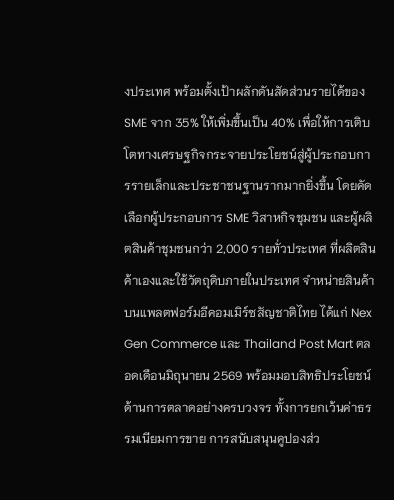งประเทศ พร้อมตั้งเป้าผลักดันสัดส่วนรายได้ของ SME จาก 35% ให้เพิ่มขึ้นเป็น 40% เพื่อให้การเติบโตทางเศรษฐกิจกระจายประโยชน์สู่ผู้ประกอบการรายเล็กและประชาชนฐานรากมากยิ่งขึ้น โดยคัดเลือกผู้ประกอบการ SME วิสาหกิจชุมชน และผู้ผลิตสินค้าชุมชนกว่า 2,000 รายทั่วประเทศ ที่ผลิตสินค้าเองและใช้วัตถุดิบภายในประเทศ จำหน่ายสินค้าบนแพลตฟอร์มอีคอมเมิร์ซสัญชาติไทย ได้แก่ Nex Gen Commerce และ Thailand Post Mart ตลอดเดือนมิถุนายน 2569 พร้อมมอบสิทธิประโยชน์ด้านการตลาดอย่างครบวงจร ทั้งการยกเว้นค่าธรรมเนียมการขาย การสนับสนุนคูปองส่ว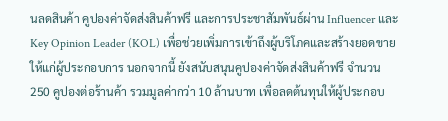นลดสินค้า คูปองค่าจัดส่งสินค้าฟรี และการประชาสัมพันธ์ผ่าน Influencer และ Key Opinion Leader (KOL) เพื่อช่วยเพิ่มการเข้าถึงผู้บริโภคและสร้างยอดขายให้แก่ผู้ประกอบการ นอกจากนี้ ยังสนับสนุนคูปองค่าจัดส่งสินค้าฟรี จำนวน 250 คูปองต่อร้านค้า รวมมูลค่ากว่า 10 ล้านบาท เพื่อลดต้นทุนให้ผู้ประกอบ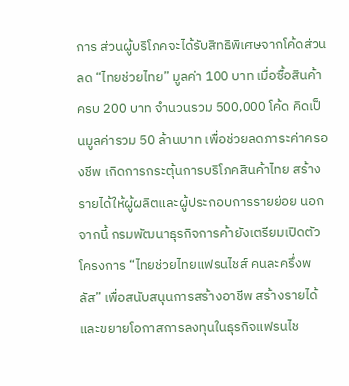การ ส่วนผู้บริโภคจะได้รับสิทธิพิเศษจากโค้ดส่วนลด “ไทยช่วยไทย” มูลค่า 100 บาท เมื่อซื้อสินค้าครบ 200 บาท จำนวนรวม 500,000 โค้ด คิดเป็นมูลค่ารวม 50 ล้านบาท เพื่อช่วยลดภาระค่าครองชีพ เกิดการกระตุ้นการบริโภคสินค้าไทย สร้างรายได้ให้ผู้ผลิตและผู้ประกอบการรายย่อย นอกจากนี้ กรมพัฒนาธุรกิจการค้ายังเตรียมเปิดตัวโครงการ “ไทยช่วยไทยแฟรนไชส์ คนละครึ่งพลัส” เพื่อสนับสนุนการสร้างอาชีพ สร้างรายได้ และขยายโอกาสการลงทุนในธุรกิจแฟรนไช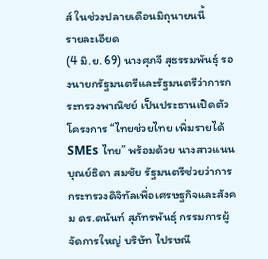ส์ ในช่วงปลายเดือนมิถุนายนนี้
รายละเอียด
(4 มิ.ย. 69) นางศุภจี สุธรรมพันธุ์ รองนายกรัฐมนตรีและรัฐมนตรีว่าการกระทรวงพาณิชย์ เป็นประธานเปิดตัวโครงการ “ไทยช่วยไทย เพิ่มรายได้ SMEs ไทย” พร้อมด้วย นางสาวแนน บุณย์ธิดา สมชัย รัฐมนตรีช่วยว่าการกระทรวงดิจิทัลเพื่อเศรษฐกิจและสังคม ดร.ดนันท์ สุภัทรพันธุ์ กรรมการผู้จัดการใหญ่ บริษัท ไปรษณี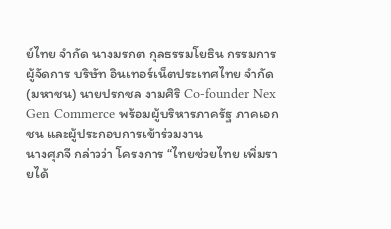ย์ไทย จำกัด นางมรกต กุลธรรมโยธิน กรรมการผู้จัดการ บริษัท อินเทอร์เน็ตประเทศไทย จำกัด (มหาชน) นายปรกชล งามศิริ Co-founder Nex Gen Commerce พร้อมผู้บริหารภาครัฐ ภาคเอกชน และผู้ประกอบการเข้าร่วมงาน
นางศุภจี กล่าวว่า โครงการ “ไทยช่วยไทย เพิ่มรายได้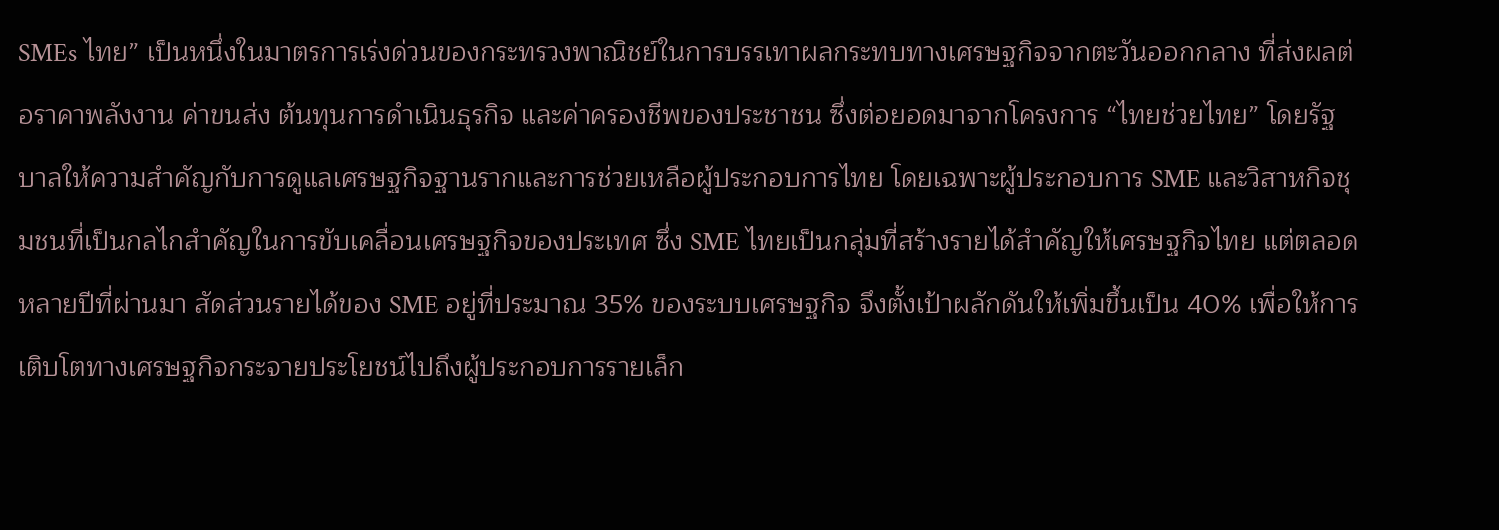SMEs ไทย” เป็นหนึ่งในมาตรการเร่งด่วนของกระทรวงพาณิชย์ในการบรรเทาผลกระทบทางเศรษฐกิจจากตะวันออกกลาง ที่ส่งผลต่อราคาพลังงาน ค่าขนส่ง ต้นทุนการดำเนินธุรกิจ และค่าครองชีพของประชาชน ซึ่งต่อยอดมาจากโครงการ “ไทยช่วยไทย” โดยรัฐบาลให้ความสำคัญกับการดูแลเศรษฐกิจฐานรากและการช่วยเหลือผู้ประกอบการไทย โดยเฉพาะผู้ประกอบการ SME และวิสาหกิจชุมชนที่เป็นกลไกสำคัญในการขับเคลื่อนเศรษฐกิจของประเทศ ซึ่ง SME ไทยเป็นกลุ่มที่สร้างรายได้สำคัญให้เศรษฐกิจไทย แต่ตลอดหลายปีที่ผ่านมา สัดส่วนรายได้ของ SME อยู่ที่ประมาณ 35% ของระบบเศรษฐกิจ จึงตั้งเป้าผลักดันให้เพิ่มขึ้นเป็น 40% เพื่อให้การเติบโตทางเศรษฐกิจกระจายประโยชน์ไปถึงผู้ประกอบการรายเล็ก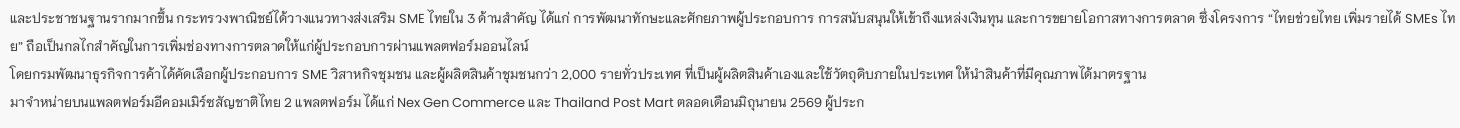และประชาชนฐานรากมากขึ้น กระทรวงพาณิชย์ได้วางแนวทางส่งเสริม SME ไทยใน 3 ด้านสำคัญ ได้แก่ การพัฒนาทักษะและศักยภาพผู้ประกอบการ การสนับสนุนให้เข้าถึงแหล่งเงินทุน และการขยายโอกาสทางการตลาด ซึ่งโครงการ “ไทยช่วยไทย เพิ่มรายได้ SMEs ไทย” ถือเป็นกลไกสำคัญในการเพิ่มช่องทางการตลาดให้แก่ผู้ประกอบการผ่านแพลตฟอร์มออนไลน์
โดยกรมพัฒนาธุรกิจการค้าได้คัดเลือกผู้ประกอบการ SME วิสาหกิจชุมชน และผู้ผลิตสินค้าชุมชนกว่า 2,000 รายทั่วประเทศ ที่เป็นผู้ผลิตสินค้าเองและใช้วัตถุดิบภายในประเทศ ให้นำสินค้าที่มีคุณภาพได้มาตรฐาน
มาจำหน่ายบนแพลตฟอร์มอีคอมเมิร์ซสัญชาติไทย 2 แพลตฟอร์ม ได้แก่ Nex Gen Commerce และ Thailand Post Mart ตลอดเดือนมิถุนายน 2569 ผู้ประก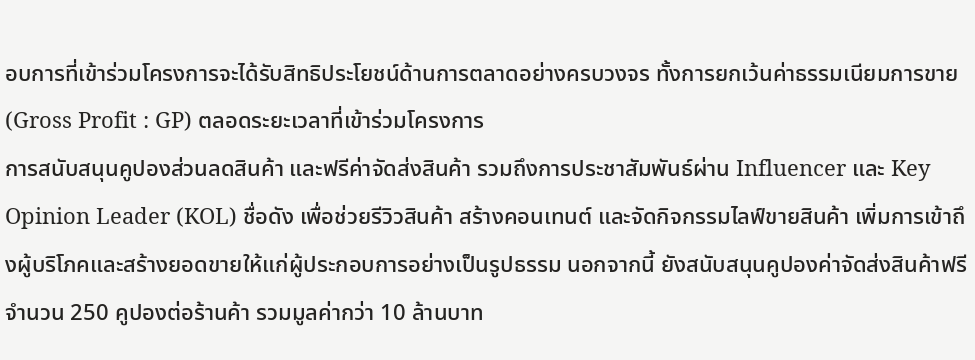อบการที่เข้าร่วมโครงการจะได้รับสิทธิประโยชน์ด้านการตลาดอย่างครบวงจร ทั้งการยกเว้นค่าธรรมเนียมการขาย (Gross Profit : GP) ตลอดระยะเวลาที่เข้าร่วมโครงการ
การสนับสนุนคูปองส่วนลดสินค้า และฟรีค่าจัดส่งสินค้า รวมถึงการประชาสัมพันธ์ผ่าน Influencer และ Key Opinion Leader (KOL) ชื่อดัง เพื่อช่วยรีวิวสินค้า สร้างคอนเทนต์ และจัดกิจกรรมไลฟ์ขายสินค้า เพิ่มการเข้าถึงผู้บริโภคและสร้างยอดขายให้แก่ผู้ประกอบการอย่างเป็นรูปธรรม นอกจากนี้ ยังสนับสนุนคูปองค่าจัดส่งสินค้าฟรี จำนวน 250 คูปองต่อร้านค้า รวมมูลค่ากว่า 10 ล้านบาท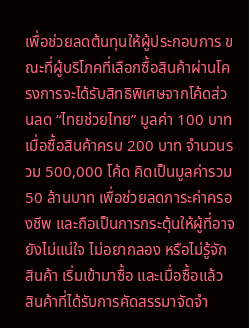เพื่อช่วยลดต้นทุนให้ผู้ประกอบการ ขณะที่ผู้บริโภคที่เลือกซื้อสินค้าผ่านโครงการจะได้รับสิทธิพิเศษจากโค้ดส่วนลด “ไทยช่วยไทย” มูลค่า 100 บาท เมื่อซื้อสินค้าครบ 200 บาท จำนวนรวม 500,000 โค้ด คิดเป็นมูลค่ารวม 50 ล้านบาท เพื่อช่วยลดภาระค่าครองชีพ และถือเป็นการกระตุ้นให้ผู้ที่อาจยังไม่แน่ใจ ไม่อยากลอง หรือไม่รู้จักสินค้า เริ่มเข้ามาซื้อ และเมื่อซื้อแล้ว สินค้าที่ได้รับการคัดสรรมาจัดจำ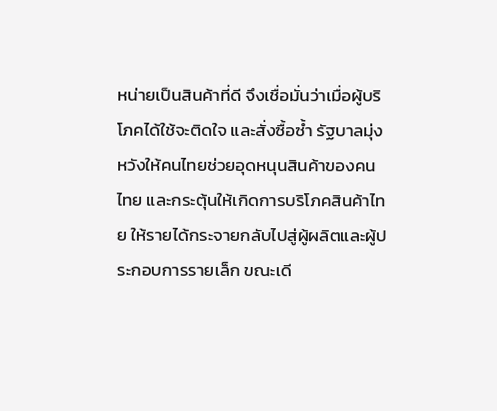หน่ายเป็นสินค้าที่ดี จึงเชื่อมั่นว่าเมื่อผู้บริโภคได้ใช้จะติดใจ และสั่งซื้อซ้ำ รัฐบาลมุ่งหวังให้คนไทยช่วยอุดหนุนสินค้าของคนไทย และกระตุ้นให้เกิดการบริโภคสินค้าไทย ให้รายได้กระจายกลับไปสู่ผู้ผลิตและผู้ประกอบการรายเล็ก ขณะเดี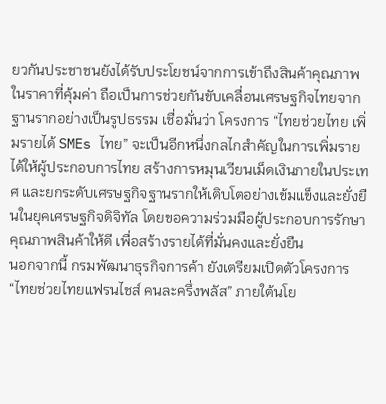ยวกันประชาชนยังได้รับประโยชน์จากการเข้าถึงสินค้าคุณภาพในราคาที่คุ้มค่า ถือเป็นการช่วยกันขับเคลื่อนเศรษฐกิจไทยจากฐานรากอย่างเป็นรูปธรรม เชื่อมั่นว่า โครงการ “ไทยช่วยไทย เพิ่มรายได้ SMEs ไทย” จะเป็นอีกหนึ่งกลไกสำคัญในการเพิ่มรายได้ให้ผู้ประกอบการไทย สร้างการหมุนเวียนเม็ดเงินภายในประเทศ และยกระดับเศรษฐกิจฐานรากให้เติบโตอย่างเข้มแข็งและยั่งยืนในยุคเศรษฐกิจดิจิทัล โดยขอความร่วมมือผู้ประกอบการรักษาคุณภาพสินค้าให้ดี เพื่อสร้างรายได้ที่มั่นคงและยั่งยืน
นอกจากนี้ กรมพัฒนาธุรกิจการค้า ยังเตรียมเปิดตัวโครงการ “ไทยช่วยไทยแฟรนไชส์ คนละครึ่งพลัส” ภายใต้นโย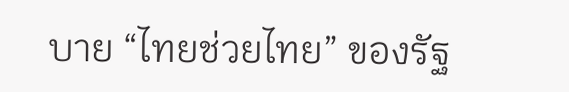บาย “ไทยช่วยไทย” ของรัฐ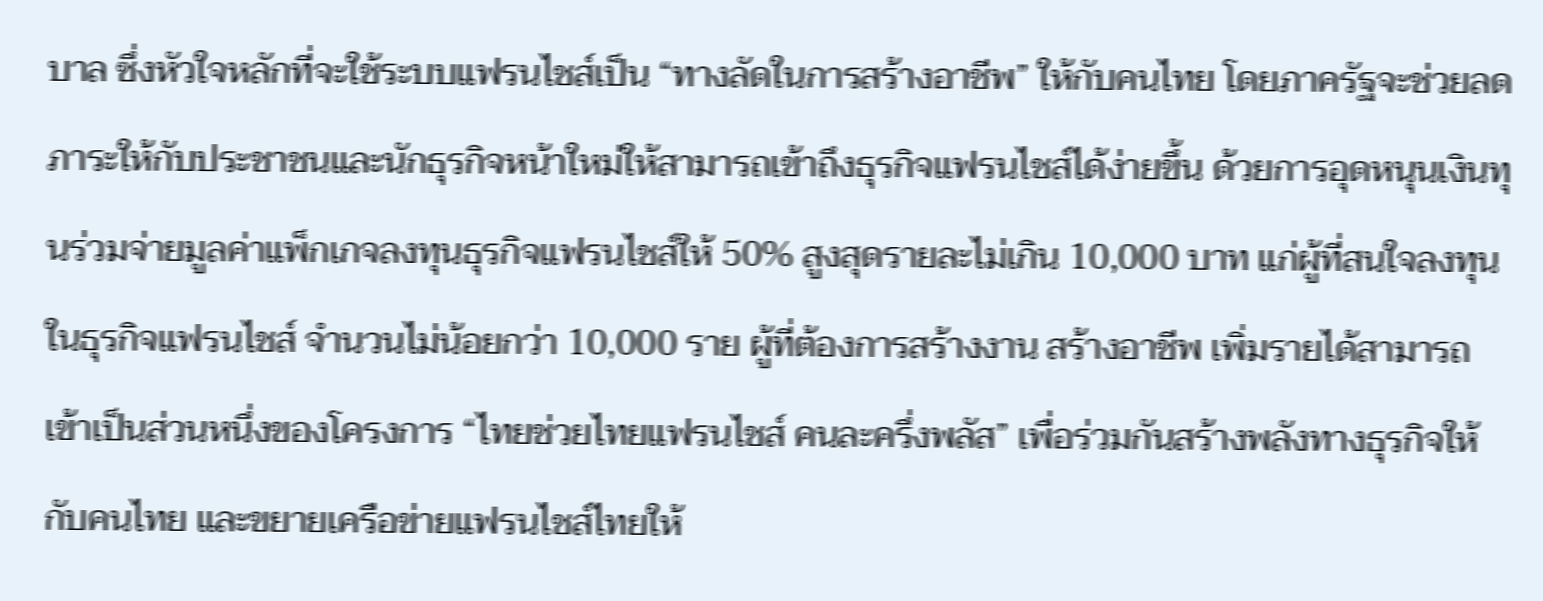บาล ซึ่งหัวใจหลักที่จะใช้ระบบแฟรนไชส์เป็น “ทางลัดในการสร้างอาชีพ” ให้กับคนไทย โดยภาครัฐจะช่วยลดภาระให้กับประชาชนและนักธุรกิจหน้าใหม่ให้สามารถเข้าถึงธุรกิจแฟรนไชส์ได้ง่ายขึ้น ด้วยการอุดหนุนเงินทุนร่วมจ่ายมูลค่าแพ็กเกจลงทุนธุรกิจแฟรนไชส์ให้ 50% สูงสุดรายละไม่เกิน 10,000 บาท แก่ผู้ที่สนใจลงทุนในธุรกิจแฟรนไชส์ จำนวนไม่น้อยกว่า 10,000 ราย ผู้ที่ต้องการสร้างงาน สร้างอาชีพ เพิ่มรายได้สามารถเข้าเป็นส่วนหนึ่งของโครงการ “ไทยช่วยไทยแฟรนไชส์ คนละครึ่งพลัส” เพื่อร่วมกันสร้างพลังทางธุรกิจให้กับคนไทย และขยายเครือข่ายแฟรนไชส์ไทยให้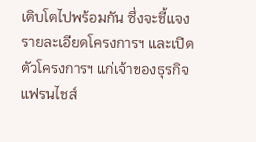เติบโตไปพร้อมกัน ซึ่งจะชี้แจงรายละเอียดโครงการฯ และเปิดตัวโครงการฯ แก่เจ้าของธุรกิจแฟรนไชส์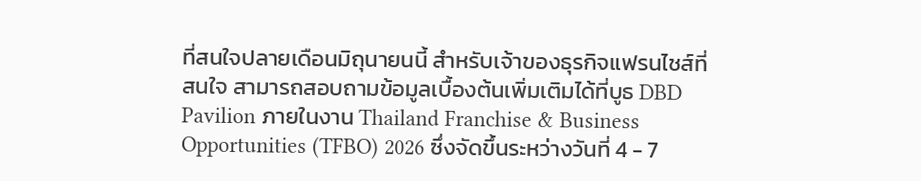ที่สนใจปลายเดือนมิถุนายนนี้ สำหรับเจ้าของธุรกิจแฟรนไชส์ที่สนใจ สามารถสอบถามข้อมูลเบื้องต้นเพิ่มเติมได้ที่บูธ DBD Pavilion ภายในงาน Thailand Franchise & Business Opportunities (TFBO) 2026 ซึ่งจัดขึ้นระหว่างวันที่ 4 - 7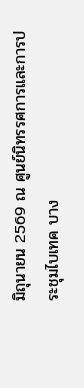มิถุนายน 2569 ณ ศูนย์นิทรรศการและการประชุมไบเทค บาง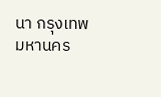นา กรุงเทพมหานคร